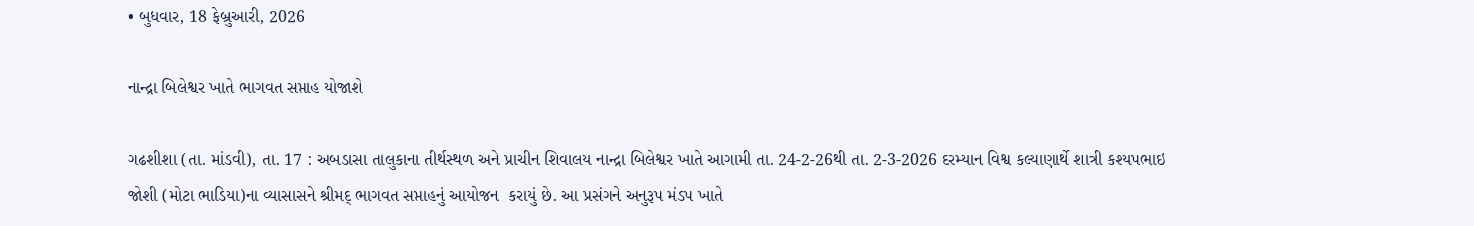• બુધવાર, 18 ફેબ્રુઆરી, 2026

નાન્દ્રા બિલેશ્વર ખાતે ભાગવત સપ્તાહ યોજાશે

ગઢશીશા (તા. માંડવી), તા. 17 : અબડાસા તાલુકાના તીર્થસ્થળ અને પ્રાચીન શિવાલય નાન્દ્રા બિલેશ્વર ખાતે આગામી તા. 24-2-26થી તા. 2-3-2026 દરમ્યાન વિશ્વ કલ્યાણાર્થે શાત્રી કશ્યપભાઇ જોશી (મોટા ભાડિયા)ના વ્યાસાસને શ્રીમદ્ ભાગવત સપ્તાહનું આયોજન  કરાયું છે. આ પ્રસંગને અનુરૂપ મંડપ ખાતે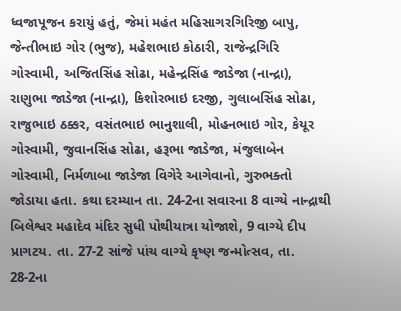ધ્વજાપૂજન કરાયું હતું, જેમાં મહંત મહિસાગરગિરિજી બાપુ, જેન્તીભાઇ ગોર (ભુજ), મહેશભાઇ કોઠારી, રાજેન્દ્રગિરિ ગોસ્વામી, અજિતસિંહ સોઢા, મહેન્દ્રસિંહ જાડેજા (નાન્દ્રા), રાણુભા જાડેજા (નાન્દ્રા), કિશોરભાઇ દરજી, ગુલાબસિંહ સોઢા, રાજુભાઇ ઠક્કર, વસંતભાઇ ભાનુશાલી, મોહનભાઇ ગોર, કેયૂર ગોસ્વામી, જુવાનસિંહ સોઢા, હરૂભા જાડેજા, મંજુલાબેન ગોસ્વામી, નિર્મળાબા જાડેજા વિગેરે આગેવાનો, ગુરુભક્તો જોડાયા હતા. કથા દરમ્યાન તા. 24-2ના સવારના 8 વાગ્યે નાન્દ્રાથી બિલેશ્વર મહાદેવ મંદિર સુધી પોથીયાત્રા યોજાશે, 9 વાગ્યે દીપ પ્રાગટય. તા. 27-2 સાંજે પાંચ વાગ્યે કૃષ્ણ જન્મોત્સવ, તા. 28-2ના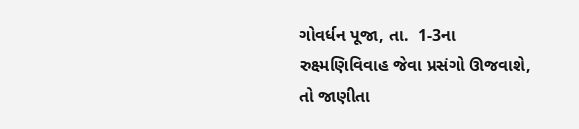ગોવર્ધન પૂજા, તા.  1-3ના રુક્ષ્મણિવિવાહ જેવા પ્રસંગો ઊજવાશે, તો જાણીતા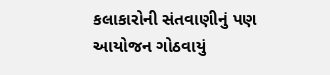કલાકારોની સંતવાણીનું પણ આયોજન ગોઠવાયું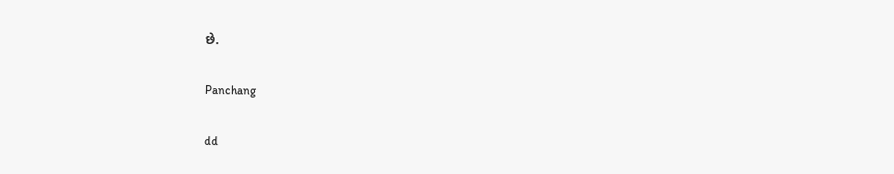છે.

Panchang

dd